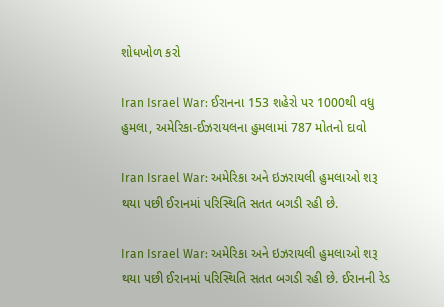શોધખોળ કરો

Iran Israel War: ઈરાનના 153 શહેરો પર 1000થી વધુ હુમલા, અમેરિકા-ઈઝરાયલના હુમલામાં 787 મોતનો દાવો

Iran Israel War: અમેરિકા અને ઇઝરાયલી હુમલાઓ શરૂ થયા પછી ઈરાનમાં પરિસ્થિતિ સતત બગડી રહી છે.

Iran Israel War: અમેરિકા અને ઇઝરાયલી હુમલાઓ શરૂ થયા પછી ઈરાનમાં પરિસ્થિતિ સતત બગડી રહી છે. ઈરાનની રેડ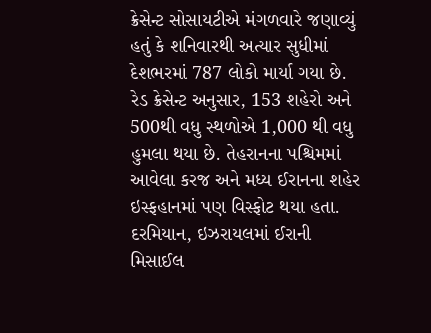ક્રેસેન્ટ સોસાયટીએ મંગળવારે જણાવ્યું હતું કે શનિવારથી અત્યાર સુધીમાં દેશભરમાં 787 લોકો માર્યા ગયા છે. રેડ ક્રેસેન્ટ અનુસાર, 153 શહેરો અને 500થી વધુ સ્થળોએ 1,000 થી વધુ હુમલા થયા છે. તેહરાનના પશ્ચિમમાં આવેલા કરજ અને મધ્ય ઈરાનના શહેર ઇસ્ફહાનમાં પણ વિસ્ફોટ થયા હતા. દરમિયાન, ઇઝરાયલમાં ઈરાની મિસાઈલ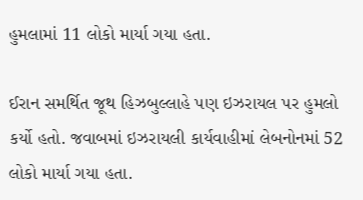હુમલામાં 11 લોકો માર્યા ગયા હતા.

ઈરાન સમર્થિત જૂથ હિઝબુલ્લાહે પણ ઇઝરાયલ પર હુમલો કર્યો હતો. જવાબમાં ઇઝરાયલી કાર્યવાહીમાં લેબનોનમાં 52 લોકો માર્યા ગયા હતા.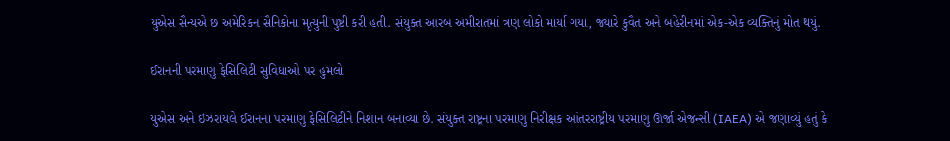યુએસ સૈન્યએ છ અમેરિકન સૈનિકોના મૃત્યુની પુષ્ટી કરી હતી. સંયુક્ત આરબ અમીરાતમાં ત્રણ લોકો માર્યા ગયા, જ્યારે કુવૈત અને બહેરીનમાં એક-એક વ્યક્તિનું મોત થયું.

ઈરાનની પરમાણુ ફેસિલિટી સુવિધાઓ પર હુમલો

યુએસ અને ઇઝરાયલે ઈરાનના પરમાણુ ફેસિલિટીને નિશાન બનાવ્યા છે. સંયુક્ત રાષ્ટ્રના પરમાણુ નિરીક્ષક આંતરરાષ્ટ્રીય પરમાણુ ઊર્જા એજન્સી (IAEA) એ જણાવ્યું હતું કે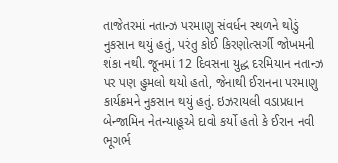તાજેતરમાં નતાન્ઝ પરમાણુ સંવર્ધન સ્થળને થોડું નુકસાન થયું હતું, પરંતુ કોઈ કિરણોત્સર્ગી જોખમની શંકા નથી. જૂનમાં 12 દિવસના યુદ્ધ દરમિયાન નતાન્ઝ પર પણ હુમલો થયો હતો, જેનાથી ઈરાનના પરમાણુ કાર્યક્રમને નુકસાન થયું હતું. ઇઝરાયલી વડાપ્રધાન બેન્જામિન નેતન્યાહૂએ દાવો કર્યો હતો કે ઈરાન નવી ભૂગર્ભ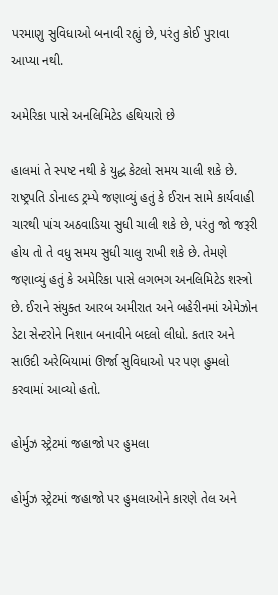પરમાણુ સુવિધાઓ બનાવી રહ્યું છે, પરંતુ કોઈ પુરાવા આપ્યા નથી.

અમેરિકા પાસે અનલિમિટેડ હથિયારો છે

હાલમાં તે સ્પષ્ટ નથી કે યુદ્ધ કેટલો સમય ચાલી શકે છે. રાષ્ટ્રપતિ ડોનાલ્ડ ટ્રમ્પે જણાવ્યું હતું કે ઈરાન સામે કાર્યવાહી ચારથી પાંચ અઠવાડિયા સુધી ચાલી શકે છે, પરંતુ જો જરૂરી હોય તો તે વધુ સમય સુધી ચાલુ રાખી શકે છે. તેમણે જણાવ્યું હતું કે અમેરિકા પાસે લગભગ અનલિમિટેડ શસ્ત્રો છે. ઈરાને સંયુક્ત આરબ અમીરાત અને બહેરીનમાં એમેઝોન ડેટા સેન્ટરોને નિશાન બનાવીને બદલો લીધો. કતાર અને સાઉદી અરેબિયામાં ઊર્જા સુવિધાઓ પર પણ હુમલો કરવામાં આવ્યો હતો.

હોર્મુઝ સ્ટ્રેટમાં જહાજો પર હુમલા

હોર્મુઝ સ્ટ્રેટમાં જહાજો પર હુમલાઓને કારણે તેલ અને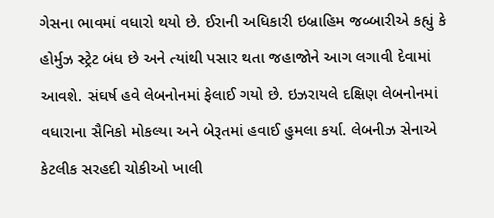ગેસના ભાવમાં વધારો થયો છે. ઈરાની અધિકારી ઇબ્રાહિમ જબ્બારીએ કહ્યું કે હોર્મુઝ સ્ટ્રેટ બંધ છે અને ત્યાંથી પસાર થતા જહાજોને આગ લગાવી દેવામાં આવશે. સંઘર્ષ હવે લેબનોનમાં ફેલાઈ ગયો છે. ઇઝરાયલે દક્ષિણ લેબનોનમાં વધારાના સૈનિકો મોકલ્યા અને બેરૂતમાં હવાઈ હુમલા કર્યા. લેબનીઝ સેનાએ કેટલીક સરહદી ચોકીઓ ખાલી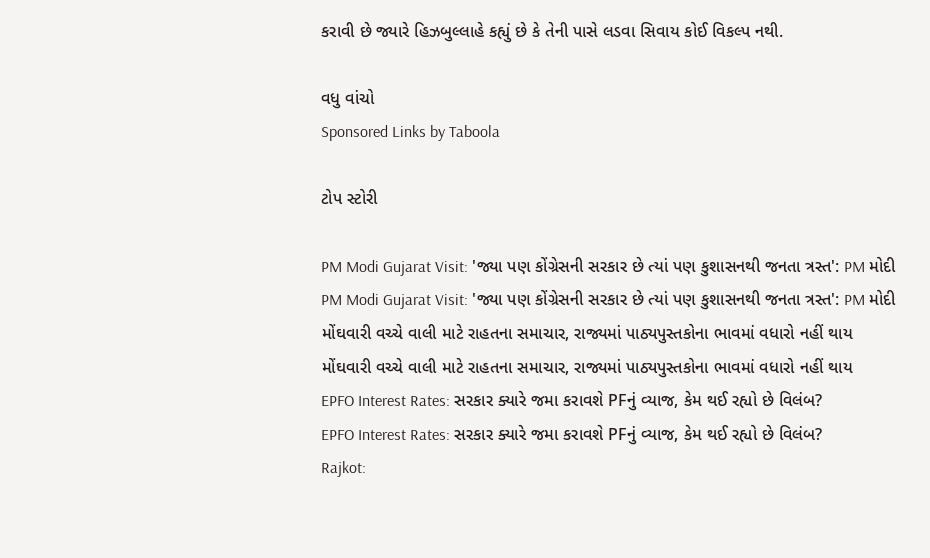કરાવી છે જ્યારે હિઝબુલ્લાહે કહ્યું છે કે તેની પાસે લડવા સિવાય કોઈ વિકલ્પ નથી.

વધુ વાંચો
Sponsored Links by Taboola

ટોપ સ્ટોરી

PM Modi Gujarat Visit: 'જ્યા પણ કોંગ્રેસની સરકાર છે ત્યાં પણ કુશાસનથી જનતા ત્રસ્ત': PM મોદી
PM Modi Gujarat Visit: 'જ્યા પણ કોંગ્રેસની સરકાર છે ત્યાં પણ કુશાસનથી જનતા ત્રસ્ત': PM મોદી
મોંઘવારી વચ્ચે વાલી માટે રાહતના સમાચાર, રાજ્યમાં પાઠ્યપુસ્તકોના ભાવમાં વધારો નહીં થાય
મોંઘવારી વચ્ચે વાલી માટે રાહતના સમાચાર, રાજ્યમાં પાઠ્યપુસ્તકોના ભાવમાં વધારો નહીં થાય
EPFO Interest Rates: સરકાર ક્યારે જમા કરાવશે PFનું વ્યાજ, કેમ થઈ રહ્યો છે વિલંબ?
EPFO Interest Rates: સરકાર ક્યારે જમા કરાવશે PFનું વ્યાજ, કેમ થઈ રહ્યો છે વિલંબ?
Rajkot: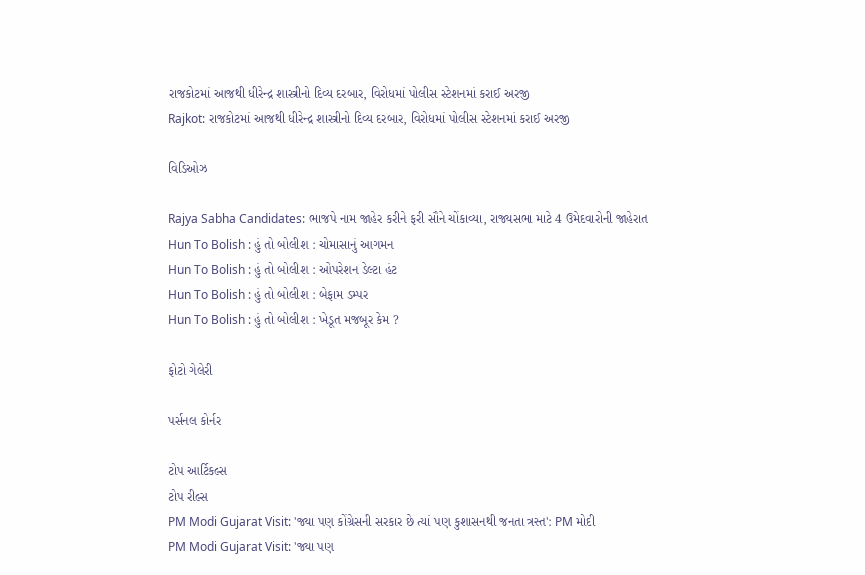રાજકોટમાં આજથી ધીરેન્દ્ર શાસ્ત્રીનો દિવ્ય દરબાર, વિરોધમાં પોલીસ સ્ટેશનમાં કરાઈ અરજી
Rajkot: રાજકોટમાં આજથી ધીરેન્દ્ર શાસ્ત્રીનો દિવ્ય દરબાર, વિરોધમાં પોલીસ સ્ટેશનમાં કરાઈ અરજી

વિડિઓઝ

Rajya Sabha Candidates: ભાજપે નામ જાહેર કરીને ફરી સૌને ચોંકાવ્યા, રાજ્યસભા માટે 4 ઉમેદવારોની જાહેરાત
Hun To Bolish : હું તો બોલીશ : ચોમાસાનું આગમન
Hun To Bolish : હું તો બોલીશ : ઓપરેશન ડેલ્ટા હંટ
Hun To Bolish : હું તો બોલીશ : બેફામ ડમ્પર
Hun To Bolish : હું તો બોલીશ : ખેડૂત મજબૂર કેમ ?

ફોટો ગેલેરી

પર્સનલ કોર્નર

ટોપ આર્ટિકલ્સ
ટોપ રીલ્સ
PM Modi Gujarat Visit: 'જ્યા પણ કોંગ્રેસની સરકાર છે ત્યાં પણ કુશાસનથી જનતા ત્રસ્ત': PM મોદી
PM Modi Gujarat Visit: 'જ્યા પણ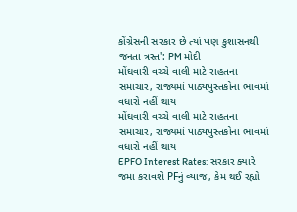કોંગ્રેસની સરકાર છે ત્યાં પણ કુશાસનથી જનતા ત્રસ્ત': PM મોદી
મોંઘવારી વચ્ચે વાલી માટે રાહતના સમાચાર, રાજ્યમાં પાઠ્યપુસ્તકોના ભાવમાં વધારો નહીં થાય
મોંઘવારી વચ્ચે વાલી માટે રાહતના સમાચાર, રાજ્યમાં પાઠ્યપુસ્તકોના ભાવમાં વધારો નહીં થાય
EPFO Interest Rates: સરકાર ક્યારે જમા કરાવશે PFનું વ્યાજ, કેમ થઈ રહ્યો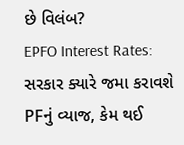છે વિલંબ?
EPFO Interest Rates: સરકાર ક્યારે જમા કરાવશે PFનું વ્યાજ, કેમ થઈ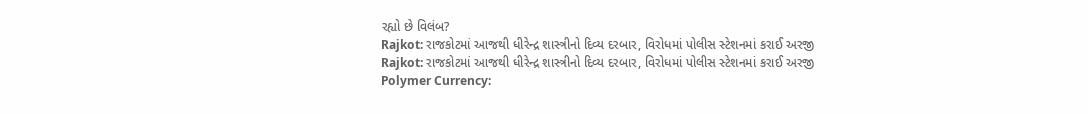રહ્યો છે વિલંબ?
Rajkot: રાજકોટમાં આજથી ધીરેન્દ્ર શાસ્ત્રીનો દિવ્ય દરબાર, વિરોધમાં પોલીસ સ્ટેશનમાં કરાઈ અરજી
Rajkot: રાજકોટમાં આજથી ધીરેન્દ્ર શાસ્ત્રીનો દિવ્ય દરબાર, વિરોધમાં પોલીસ સ્ટેશનમાં કરાઈ અરજી
Polymer Currency: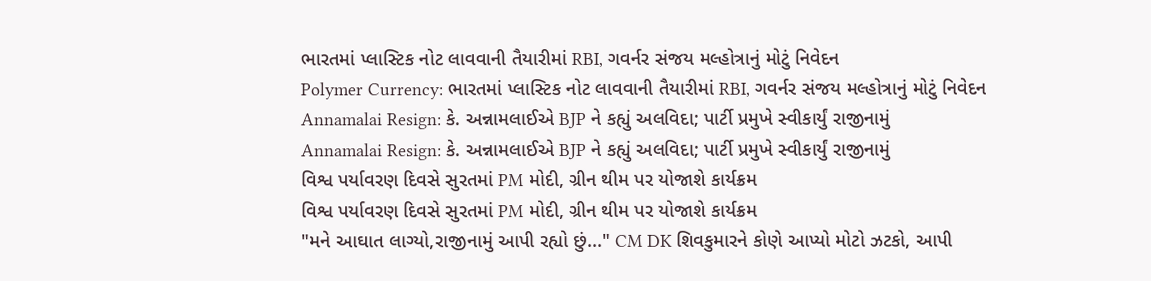ભારતમાં પ્લાસ્ટિક નોટ લાવવાની તૈયારીમાં RBI, ગવર્નર સંજય મલ્હોત્રાનું મોટું નિવેદન
Polymer Currency: ભારતમાં પ્લાસ્ટિક નોટ લાવવાની તૈયારીમાં RBI, ગવર્નર સંજય મલ્હોત્રાનું મોટું નિવેદન
Annamalai Resign: કે. અન્નામલાઈએ BJP ને કહ્યું અલવિદા; પાર્ટી પ્રમુખે સ્વીકાર્યું રાજીનામું
Annamalai Resign: કે. અન્નામલાઈએ BJP ને કહ્યું અલવિદા; પાર્ટી પ્રમુખે સ્વીકાર્યું રાજીનામું
વિશ્વ પર્યાવરણ દિવસે સુરતમાં PM મોદી, ગ્રીન થીમ પર યોજાશે કાર્યક્રમ
વિશ્વ પર્યાવરણ દિવસે સુરતમાં PM મોદી, ગ્રીન થીમ પર યોજાશે કાર્યક્રમ
"મને આઘાત લાગ્યો,રાજીનામું આપી રહ્યો છું..." CM DK શિવકુમારને કોણે આપ્યો મોટો ઝટકો, આપી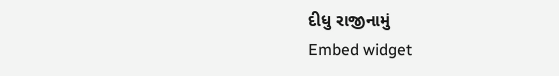દીધુ રાજીનામું
Embed widget